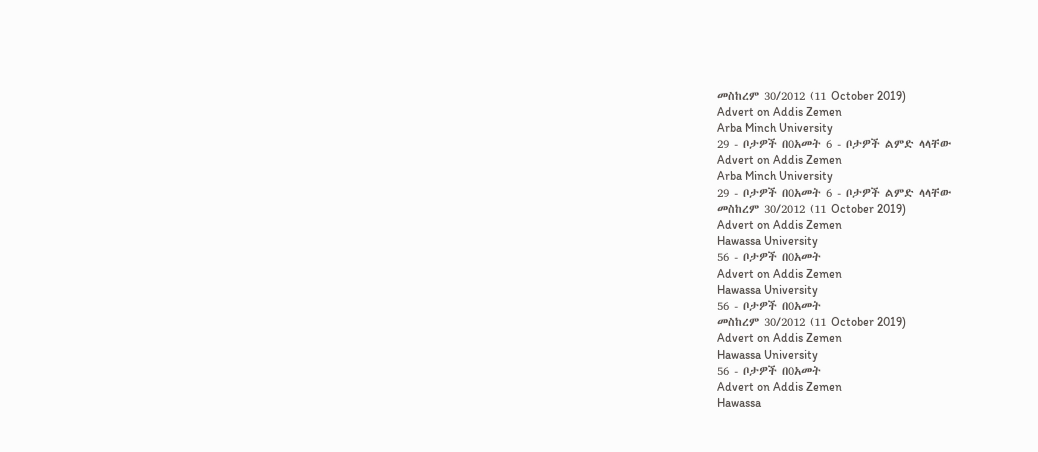መስከረም 30/2012 (11 October 2019)
Advert on Addis Zemen
Arba Minch University
29 - ቦታዎች በ0አመት 6 - ቦታዎች ልምድ ላላቸው
Advert on Addis Zemen
Arba Minch University
29 - ቦታዎች በ0አመት 6 - ቦታዎች ልምድ ላላቸው
መስከረም 30/2012 (11 October 2019)
Advert on Addis Zemen
Hawassa University
56 - ቦታዎች በ0አመት
Advert on Addis Zemen
Hawassa University
56 - ቦታዎች በ0አመት
መስከረም 30/2012 (11 October 2019)
Advert on Addis Zemen
Hawassa University
56 - ቦታዎች በ0አመት
Advert on Addis Zemen
Hawassa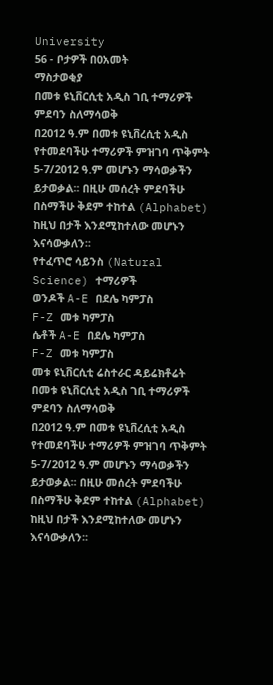University
56 - ቦታዎች በ0አመት
ማስታወቂያ
በመቱ ዩኒቨርሲቲ አዲስ ገቢ ተማሪዎች ምደባን ስለማሳወቅ
በ2012 ዓ.ም በመቱ ዩኒቨረሲቲ አዲስ የተመደባችሁ ተማሪዎች ምዝገባ ጥቅምት 5-7/2012 ዓ.ም መሆኑን ማሳወቃችን ይታወቃል፡፡ በዚሁ መሰረት ምደባችሁ በስማችሁ ቅደም ተከተል (Alphabet) ከዚህ በታች እንደሚከተለው መሆኑን እናሳውቃለን፡፡
የተፈጥሮ ሳይንስ (Natural Science) ተማሪዎች
ወንዶች A-E በደሌ ካምፓስ
F-Z መቱ ካምፓስ
ሴቶች A-E በደሌ ካምፓስ
F-Z መቱ ካምፓስ
መቱ ዩኒቨርሲቲ ሬስተራር ዳይሬክቶሬት
በመቱ ዩኒቨርሲቲ አዲስ ገቢ ተማሪዎች ምደባን ስለማሳወቅ
በ2012 ዓ.ም በመቱ ዩኒቨረሲቲ አዲስ የተመደባችሁ ተማሪዎች ምዝገባ ጥቅምት 5-7/2012 ዓ.ም መሆኑን ማሳወቃችን ይታወቃል፡፡ በዚሁ መሰረት ምደባችሁ በስማችሁ ቅደም ተከተል (Alphabet) ከዚህ በታች እንደሚከተለው መሆኑን እናሳውቃለን፡፡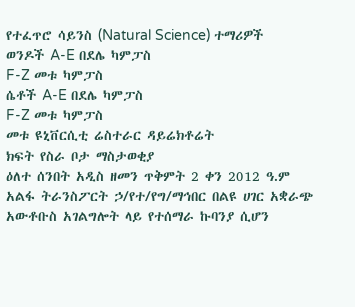የተፈጥሮ ሳይንስ (Natural Science) ተማሪዎች
ወንዶች A-E በደሌ ካምፓስ
F-Z መቱ ካምፓስ
ሴቶች A-E በደሌ ካምፓስ
F-Z መቱ ካምፓስ
መቱ ዩኒቨርሲቲ ሬስተራር ዳይሬክቶሬት
ክፍት የስራ ቦታ ማስታወቂያ
ዕለተ ሰንበት አዲስ ዘመን ጥቅምት 2 ቀን 2012 ዓ.ም
አልፋ ትራንስፖርት ኃ/የተ/የግ/ማኅበር በልዩ ሀገር አቋራጭ አውቶቡስ አገልግሎት ላይ የተሰማራ ኩባንያ ሲሆን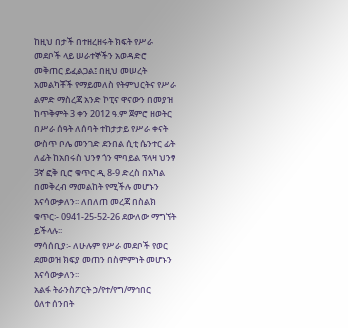ከዚህ በታች በተዘረዘሩት ክፍት የሥራ መደቦች ላይ ሠራተኞችን አወዳድሮ መቅጠር ይፈልጋል፤ በዚህ መሠረት አመልካቾች የማይመለስ የትምህርትና የሥራ ልምድ ማስረጃ አንድ ኮፒና ዋናውን በመያዝ ከጥቅምት 3 ቀን 2012 ዓ.ም ጀምሮ ዘወትር በሥራ ሰዓት ለሰባት ተከታታይ የሥራ ቀናት ውስጥ ቦሌ መንገድ ደንበል ሲቲ ሴንተር ፊት ለፊት ከአበሩስ ህንፃ ጎን ሞባይል ፕላዛ ህንፃ 3ኛ ፎቅ ቢሮ ቁጥር ዲ 8-9 ድረስ በአካል በመቅረብ ማመልከት የሚችሉ መሆኑን እናሳውቃለን፡፡ ለበለጠ መረጃ በስልክ ቁጥር፡- 0941-25-52-26 ደውለው ማግኘት ይችላሉ፡፡
ማሳሰቢያ፡- ለሁሉም የሥራ መደቦች የወር ደመወዝ ክፍያ መጠን በስምምነት መሆኑን እናሳውቃለን፡፡
አልፋ ትራንስፖርት ኃ/የተ/የግ/ማኅበር
ዕለተ ሰንበት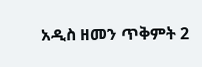አዲስ ዘመን ጥቅምት 2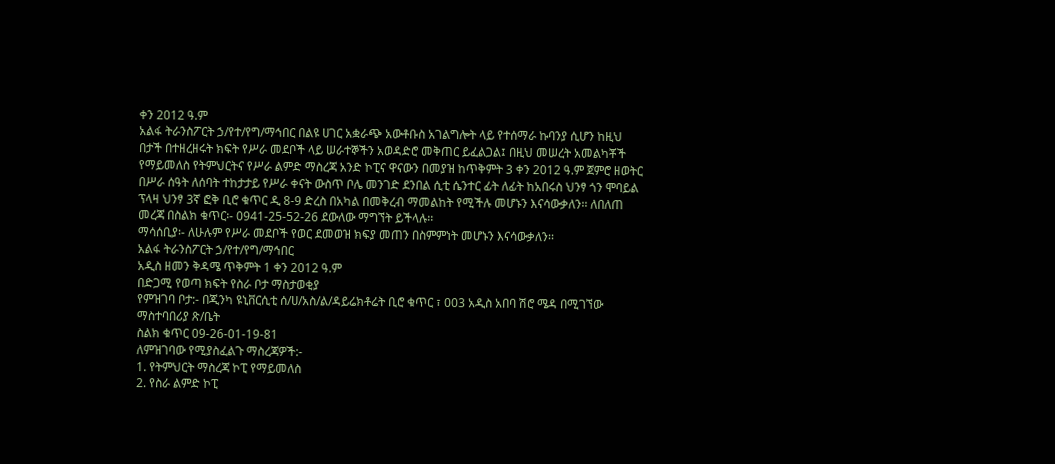ቀን 2012 ዓ.ም
አልፋ ትራንስፖርት ኃ/የተ/የግ/ማኅበር በልዩ ሀገር አቋራጭ አውቶቡስ አገልግሎት ላይ የተሰማራ ኩባንያ ሲሆን ከዚህ በታች በተዘረዘሩት ክፍት የሥራ መደቦች ላይ ሠራተኞችን አወዳድሮ መቅጠር ይፈልጋል፤ በዚህ መሠረት አመልካቾች የማይመለስ የትምህርትና የሥራ ልምድ ማስረጃ አንድ ኮፒና ዋናውን በመያዝ ከጥቅምት 3 ቀን 2012 ዓ.ም ጀምሮ ዘወትር በሥራ ሰዓት ለሰባት ተከታታይ የሥራ ቀናት ውስጥ ቦሌ መንገድ ደንበል ሲቲ ሴንተር ፊት ለፊት ከአበሩስ ህንፃ ጎን ሞባይል ፕላዛ ህንፃ 3ኛ ፎቅ ቢሮ ቁጥር ዲ 8-9 ድረስ በአካል በመቅረብ ማመልከት የሚችሉ መሆኑን እናሳውቃለን፡፡ ለበለጠ መረጃ በስልክ ቁጥር፡- 0941-25-52-26 ደውለው ማግኘት ይችላሉ፡፡
ማሳሰቢያ፡- ለሁሉም የሥራ መደቦች የወር ደመወዝ ክፍያ መጠን በስምምነት መሆኑን እናሳውቃለን፡፡
አልፋ ትራንስፖርት ኃ/የተ/የግ/ማኅበር
አዲስ ዘመን ቅዳሜ ጥቅምት 1 ቀን 2012 ዓ.ም
በድጋሚ የወጣ ክፍት የስራ ቦታ ማስታወቂያ
የምዝገባ ቦታ:- በጂንካ ዩኒቨርሲቲ ሰ/ሀ/አስ/ል/ዳይሬክቶሬት ቢሮ ቁጥር ፣ 003 አዲስ አበባ ሽሮ ሜዳ በሚገኘው ማስተባበሪያ ጽ/ቤት
ስልክ ቁጥር 09-26-01-19-81
ለምዝገባው የሚያስፈልጉ ማስረጃዎች:-
1. የትምህርት ማስረጃ ኮፒ የማይመለስ
2. የስራ ልምድ ኮፒ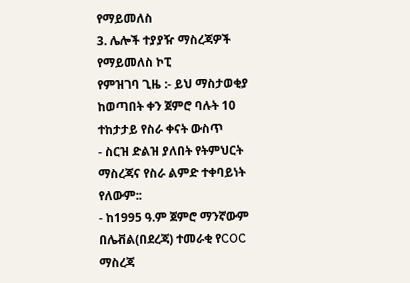የማይመለስ
3. ሌሎች ተያያዥ ማስረጃዎች የማይመለስ ኮፒ
የምዝገባ ጊዜ :- ይህ ማስታወቂያ ከወጣበት ቀን ጀምሮ ባሉት 10 ተከታታይ የስራ ቀናት ውስጥ
- ስርዝ ድልዝ ያለበት የትምህርት ማስረጃና የስራ ልምድ ተቀባይነት የለውም::
- ከ1995 ዓ.ም ጀምሮ ማንኛውም በሌቭል(በደረጃ) ተመራቂ የCOC ማስረጃ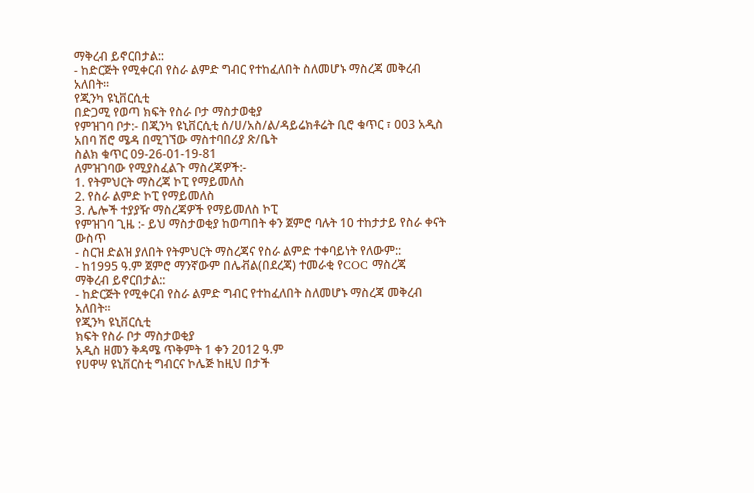ማቅረብ ይኖርበታል::
- ከድርጅት የሚቀርብ የስራ ልምድ ግብር የተከፈለበት ስለመሆኑ ማስረጃ መቅረብ አለበት።
የጂንካ ዩኒቨርሲቲ
በድጋሚ የወጣ ክፍት የስራ ቦታ ማስታወቂያ
የምዝገባ ቦታ:- በጂንካ ዩኒቨርሲቲ ሰ/ሀ/አስ/ል/ዳይሬክቶሬት ቢሮ ቁጥር ፣ 003 አዲስ አበባ ሽሮ ሜዳ በሚገኘው ማስተባበሪያ ጽ/ቤት
ስልክ ቁጥር 09-26-01-19-81
ለምዝገባው የሚያስፈልጉ ማስረጃዎች:-
1. የትምህርት ማስረጃ ኮፒ የማይመለስ
2. የስራ ልምድ ኮፒ የማይመለስ
3. ሌሎች ተያያዥ ማስረጃዎች የማይመለስ ኮፒ
የምዝገባ ጊዜ :- ይህ ማስታወቂያ ከወጣበት ቀን ጀምሮ ባሉት 10 ተከታታይ የስራ ቀናት ውስጥ
- ስርዝ ድልዝ ያለበት የትምህርት ማስረጃና የስራ ልምድ ተቀባይነት የለውም::
- ከ1995 ዓ.ም ጀምሮ ማንኛውም በሌቭል(በደረጃ) ተመራቂ የCOC ማስረጃ
ማቅረብ ይኖርበታል::
- ከድርጅት የሚቀርብ የስራ ልምድ ግብር የተከፈለበት ስለመሆኑ ማስረጃ መቅረብ አለበት።
የጂንካ ዩኒቨርሲቲ
ክፍት የስራ ቦታ ማስታወቂያ
አዲስ ዘመን ቅዳሜ ጥቅምት 1 ቀን 2012 ዓ.ም
የሀዋሣ ዩኒቨርስቲ ግብርና ኮሌጅ ከዚህ በታች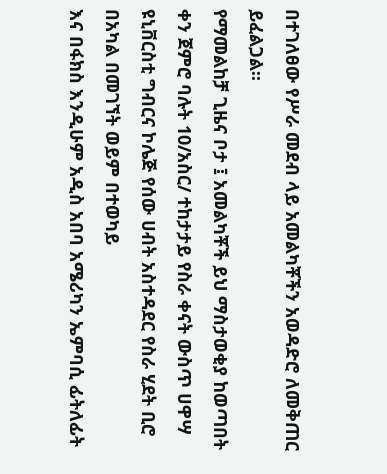በተገለፀው የሥራ መደብ ላይ አመልካቾችን አወዳድሮ ለመቅጠር ይፈልጋል፡፡
የማመልከቻ ጊዜና ቦታ ፤ አመልካቾች ይህ ማስታወቂያ ከወጣበት ቀን ጀምሮ ባሉት 10/አስር/ ተከታታይ የስራ ቀናት ውስጥ ሀዋሣ ዩኒቨርስቲ ግብርና ኮሌጅ የሰው ሀብት አስተዳደር የስራ ሂደት ቢሮ በአካል በመገኘት ወይም በተወካይ
እና በፋክስ እንዲሁም አዲስ አበባ አሜሪካን ኤምባሲ ፊትለፊት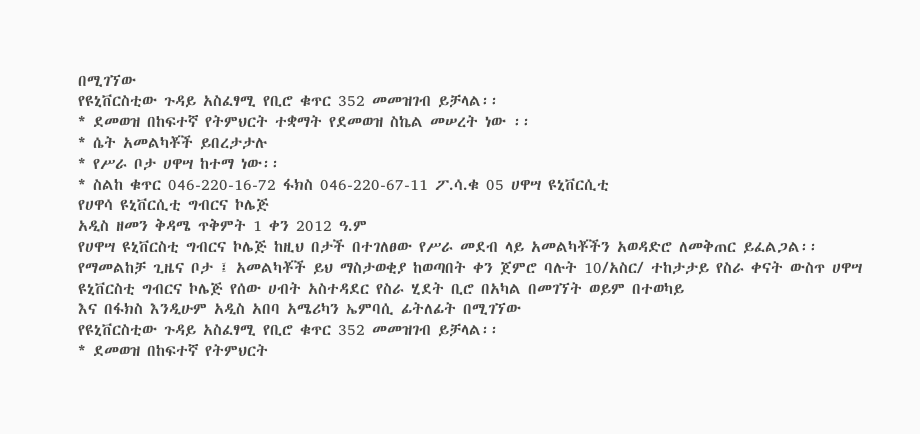በሚገኘው
የዩኒቨርስቲው ጉዳይ አስፈፃሚ የቢሮ ቁጥር 352 መመዝገብ ይቻላል፡፡
* ደመወዝ በከፍተኛ የትምህርት ተቋማት የደመወዝ ስኬል መሠረት ነው ፡፡
* ሴት አመልካቾች ይበረታታሉ
* የሥራ ቦታ ሀዋሣ ከተማ ነው፡፡
* ስልከ ቁጥር 046-220-16-72 ፋክስ 046-220-67-11 ፖ.ሳ.ቁ 05 ሀዋሣ ዩኒቨርሲቲ
የሀዋሳ ዩኒቨርሲቲ ግብርና ኮሌጅ
አዲስ ዘመን ቅዳሜ ጥቅምት 1 ቀን 2012 ዓ.ም
የሀዋሣ ዩኒቨርስቲ ግብርና ኮሌጅ ከዚህ በታች በተገለፀው የሥራ መደብ ላይ አመልካቾችን አወዳድሮ ለመቅጠር ይፈልጋል፡፡
የማመልከቻ ጊዜና ቦታ ፤ አመልካቾች ይህ ማስታወቂያ ከወጣበት ቀን ጀምሮ ባሉት 10/አስር/ ተከታታይ የስራ ቀናት ውስጥ ሀዋሣ ዩኒቨርስቲ ግብርና ኮሌጅ የሰው ሀብት አስተዳደር የስራ ሂደት ቢሮ በአካል በመገኘት ወይም በተወካይ
እና በፋክስ እንዲሁም አዲስ አበባ አሜሪካን ኤምባሲ ፊትለፊት በሚገኘው
የዩኒቨርስቲው ጉዳይ አስፈፃሚ የቢሮ ቁጥር 352 መመዝገብ ይቻላል፡፡
* ደመወዝ በከፍተኛ የትምህርት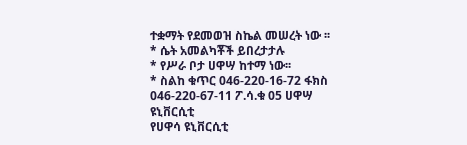ተቋማት የደመወዝ ስኬል መሠረት ነው ፡፡
* ሴት አመልካቾች ይበረታታሉ
* የሥራ ቦታ ሀዋሣ ከተማ ነው፡፡
* ስልከ ቁጥር 046-220-16-72 ፋክስ 046-220-67-11 ፖ.ሳ.ቁ 05 ሀዋሣ ዩኒቨርሲቲ
የሀዋሳ ዩኒቨርሲቲ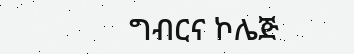ግብርና ኮሌጅ